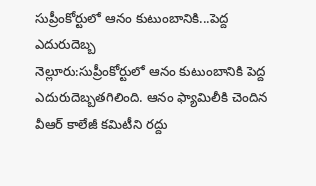సుప్రీంకోర్టులో ఆనం కుటుంబానికి...పెద్ద ఎదురుదెబ్బ
నెల్లూరు:సుప్రీంకోర్టులో ఆనం కుటుంబానికి పెద్ద ఎదురుదెబ్బతగిలింది. ఆనం ఫ్యామిలీకి చెందిన వీఆర్ కాలేజీ కమిటీని రద్దు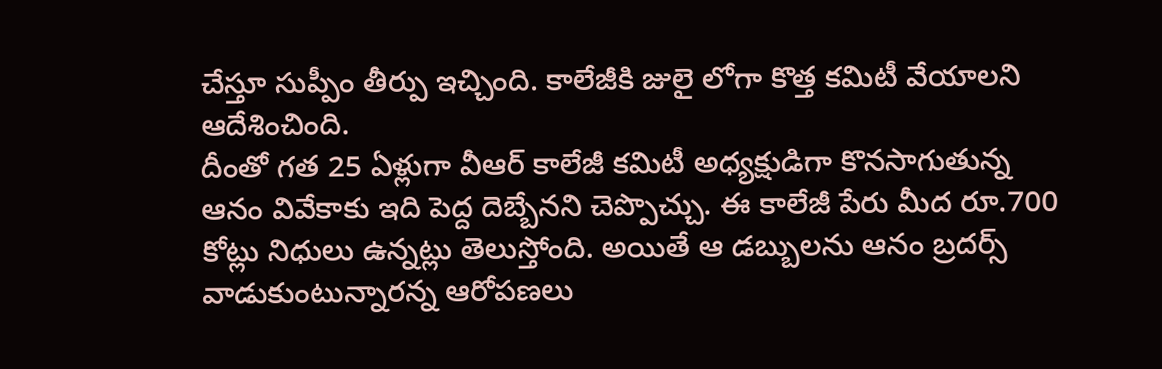చేస్తూ సుప్పీం తీర్పు ఇచ్చింది. కాలేజీకి జులై లోగా కొత్త కమిటీ వేయాలని ఆదేశించింది.
దీంతో గత 25 ఏళ్లుగా వీఆర్ కాలేజీ కమిటీ అధ్యక్షుడిగా కొనసాగుతున్న ఆనం వివేకాకు ఇది పెద్ద దెబ్బేనని చెప్పొచ్చు. ఈ కాలేజీ పేరు మీద రూ.700 కోట్లు నిధులు ఉన్నట్లు తెలుస్తోంది. అయితే ఆ డబ్బులను ఆనం బ్రదర్స్ వాడుకుంటున్నారన్న ఆరోపణలు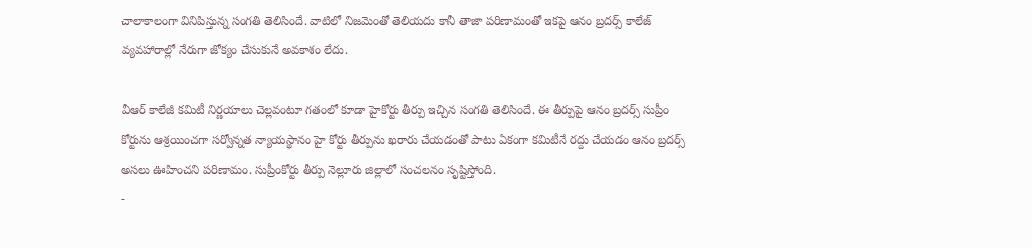చాలాకాలంగా వినిపిస్తున్న సంగతి తెలిసిందే. వాటిలో నిజమెంతో తెలియదు కానీ తాజా పరిణామంతో ఇకపై ఆనం బ్రదర్స్ కాలేజ్ వ్యవహారాల్లో నేరుగా జోక్యం చేసుకునే అవకాశం లేదు.

వీఆర్ కాలేజీ కమిటీ నిర్ణయాలు చెల్లవంటూ గతంలో కూడా హైకోర్టు తీర్పు ఇచ్చిన సంగతి తెలిసిందే. ఈ తీర్పుపై ఆనం బ్రదర్స్ సుప్రీం కోర్టును ఆశ్రయించగా సర్వోన్నత న్యాయస్థానం హై కోర్టు తీర్పును ఖరారు చేయడంతో పాటు ఏకంగా కమిటీనే రద్దు చేయడం ఆనం బ్రదర్స్ అసలు ఊహించని పరిణామం. సుప్రీంకోర్టు తీర్పు నెల్లూరు జిల్లాలో సంచలనం సృష్టిస్తోంది.
-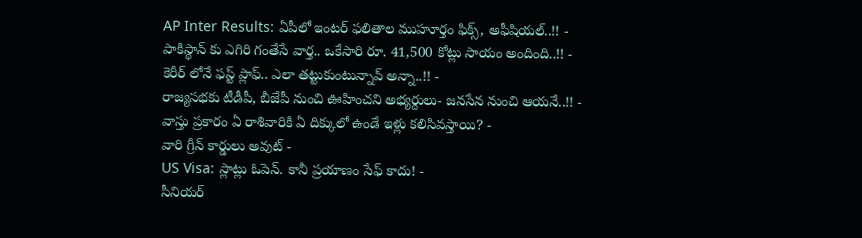AP Inter Results: ఏపీలో ఇంటర్ ఫలితాల ముహూర్తం ఫిక్స్, అఫీషియల్..!! -
పాకిస్థాన్ కు ఎగిరి గంతేసే వార్త.. ఒకేసారి రూ. 41,500 కోట్లు సాయం అందింది..!! -
కెరీర్ లోనే ఫస్ట్ ప్లాఫ్.. ఎలా తట్టుకుంటున్నావ్ అన్నా..!! -
రాజ్యసభకు టీడీపీ, బీజేపీ నుంచి ఊహించని అభ్యర్దులు- జనసేన నుంచి ఆయనే..!! -
వాస్తు ప్రకారం ఏ రాశివారికి ఏ దిక్కులో ఉండే ఇళ్లు కలిసివస్తాయి? -
వారి గ్రీన్ కార్డులు అవుట్ -
US Visa: స్లాట్లు ఓపెన్. కానీ ప్రయాణం సేఫ్ కాదు! -
సీనియర్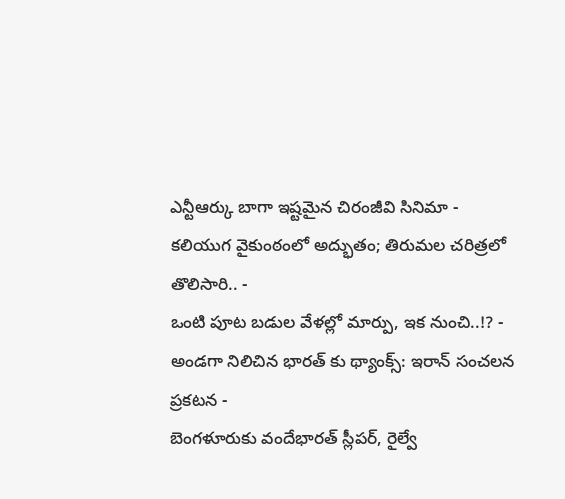ఎన్టీఆర్కు బాగా ఇష్టమైన చిరంజీవి సినిమా -
కలియుగ వైకుంఠంలో అద్భుతం; తిరుమల చరిత్రలో తొలిసారి.. -
ఒంటి పూట బడుల వేళల్లో మార్పు, ఇక నుంచి..!? -
అండగా నిలిచిన భారత్ కు థ్యాంక్స్: ఇరాన్ సంచలన ప్రకటన -
బెంగళూరుకు వందేభారత్ స్లీపర్, రైల్వే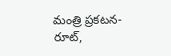మంత్రి ప్రకటన- రూట్,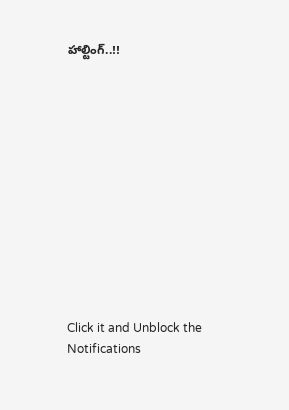హాల్టింగ్..!!












Click it and Unblock the Notifications